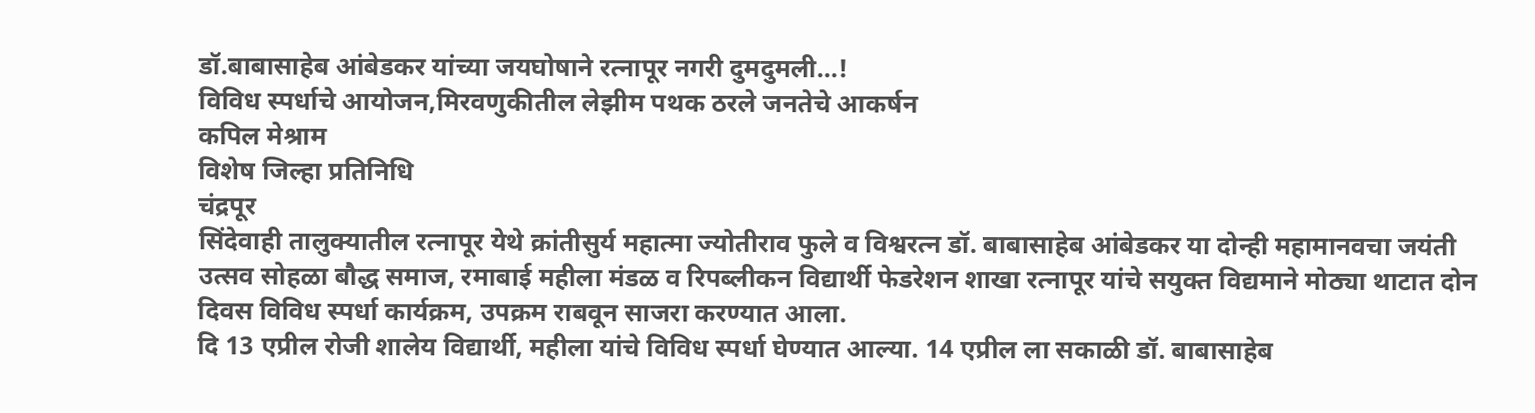डॉ.बाबासाहेब आंबेडकर यांच्या जयघोषाने रत्नापूर नगरी दुमदुमली…!
विविध स्पर्धाचे आयोजन,मिरवणुकीतील लेझीम पथक ठरले जनतेचे आकर्षन
कपिल मेश्राम
विशेष जिल्हा प्रतिनिधि
चंद्रपूर
सिंदेवाही तालुक्यातील रत्नापूर येथे क्रांतीसुर्य महात्मा ज्योतीराव फुले व विश्वरत्न डॉ. बाबासाहेब आंबेडकर या दोन्ही महामानवचा जयंती उत्सव सोहळा बौद्ध समाज, रमाबाई महीला मंडळ व रिपब्लीकन विद्यार्थी फेडरेशन शाखा रत्नापूर यांचे सयुक्त विद्यमाने मोठ्या थाटात दोन दिवस विविध स्पर्धा कार्यक्रम, उपक्रम राबवून साजरा करण्यात आला.
दि 13 एप्रील रोजी शालेय विद्यार्थी, महीला यांचे विविध स्पर्धा घेण्यात आल्या. 14 एप्रील ला सकाळी डॉ. बाबासाहेब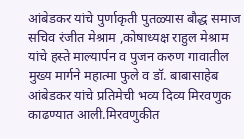आंबेडकर यांचे पुर्णाकृती पुतळ्यास बौद्ध समाज सचिव रंजीत मेश्राम ,कोषाध्यक्ष राहुल मेश्राम यांचे हस्ते माल्यार्पन व पुजन करुण गावातील मुख्य मार्गने महात्मा फुले व डॉ. बाबासाहेब आंबेडकर यांचे प्रतिमेची भव्य दिव्य मिरवणुक काढण्यात आली.मिरवणुकीत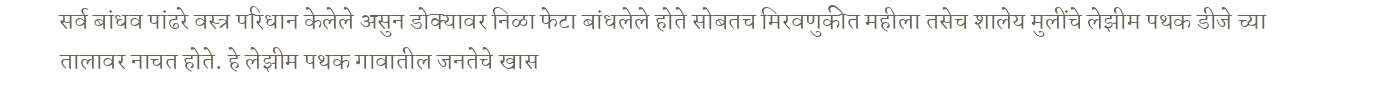सर्व बांधव पांढरे वस्त्र परिधान केलेले असुन डोक्यावर निळा फेटा बांधलेले होते सोबतच मिरवणुकीत महीला तसेच शालेय मुलींचे लेझीम पथक डीजे च्या तालावर नाचत होते. हे लेझीम पथक गावातील जनतेचे खास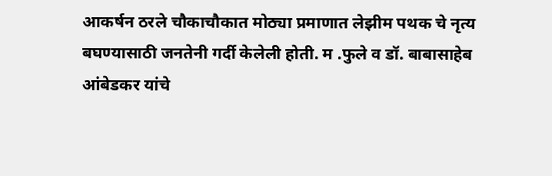आकर्षन ठरले चौकाचौकात मोठ्या प्रमाणात लेझीम पथक चे नृत्य बघण्यासाठी जनतेनी गर्दी केलेली होती. म .फुले व डॉ. बाबासाहेब आंबेडकर यांचे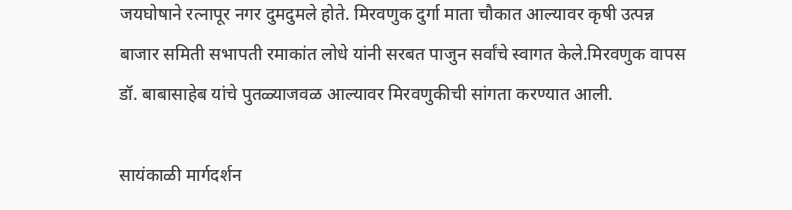जयघोषाने रत्नापूर नगर दुमदुमले होते. मिरवणुक दुर्गा माता चौकात आल्यावर कृषी उत्पन्न बाजार समिती सभापती रमाकांत लोधे यांनी सरबत पाजुन सर्वांचे स्वागत केले.मिरवणुक वापस डॉ. बाबासाहेब यांचे पुतळ्याजवळ आल्यावर मिरवणुकीची सांगता करण्यात आली.

सायंकाळी मार्गदर्शन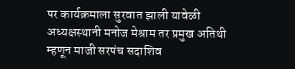पर कार्यक्रमाला सुरवात झाली यावेळी अध्यक्षस्थानी मनोज मेश्राम तर प्रमुख अतिथी म्हणून माजी सरपंच सदाशिव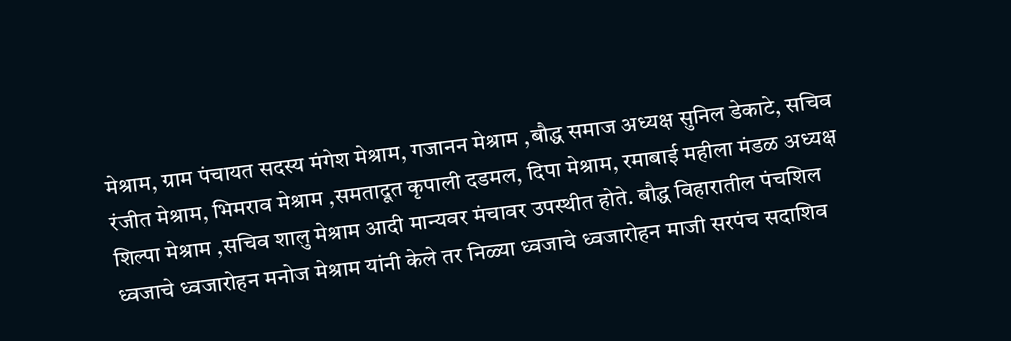मेश्राम, ग्राम पंचायत सदस्य मंगेश मेश्राम, गजानन मेश्राम ,बौद्ध समाज अध्यक्ष सुनिल डेकाटे, सचिव रंजीत मेश्राम, भिमराव मेश्राम ,समतादूत कृपाली दडमल, दिपा मेश्राम, रमाबाई महीला मंडळ अध्यक्ष शिल्पा मेश्राम ,सचिव शालु मेश्राम आदी मान्यवर मंचावर उपस्थीत होते. बौद्ध विहारातील पंचशिल ध्वजाचे ध्वजारोहन मनोज मेश्राम यांनी केले तर निळ्या ध्वजाचे ध्वजारोहन माजी सरपंच सदाशिव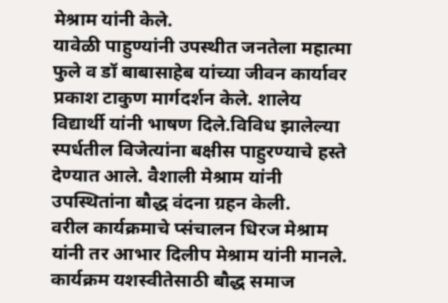मेश्राम यांनी केले.
यावेळी पाहुण्यांनी उपस्थीत जनतेला महात्मा फुले व डॉ बाबासाहेब यांच्या जीवन कार्यावर प्रकाश टाकुण मार्गदर्शन केले. शालेय विद्यार्थी यांनी भाषण दिले.विविध झालेल्या स्पर्धतील विजेत्यांना बक्षीस पाहुरण्याचे हस्ते देण्यात आले. वैशाली मेश्राम यांनी उपस्थितांना बौद्ध वंदना ग्रहन केली.
वरील कार्यक्रमाचे प्संचालन धिरज मेश्राम यांनी तर आभार दिलीप मेश्राम यांनी मानले. कार्यक्रम यशस्वीतेसाठी बौद्ध समाज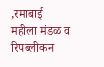,रमाबाई महीला मंडळ व रिपब्लीकन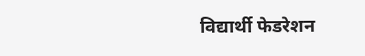विद्यार्थी फेडरेशन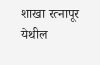शाखा रत्नापूर येथील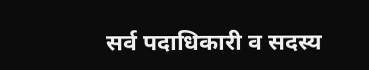सर्व पदाधिकारी व सदस्य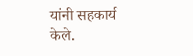यांनी सहकार्य केले.